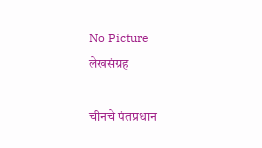No Picture
लेखसंग्रह

चीनचे पंतप्रधान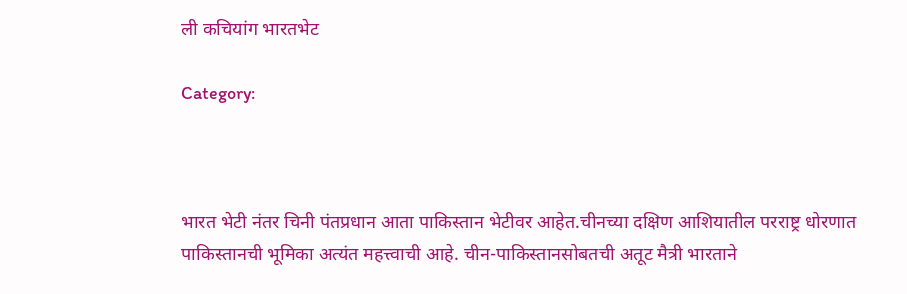ली कचियांग भारतभेट

Category:



भारत भेटी नंतर चिनी पंतप्रधान आता पाकिस्तान भेटीवर आहेत.चीनच्या दक्षिण आशियातील परराष्ट्र धोरणात पाकिस्तानची भूमिका अत्यंत महत्त्वाची आहे. चीन-पाकिस्तानसोबतची अतूट मैत्री भारताने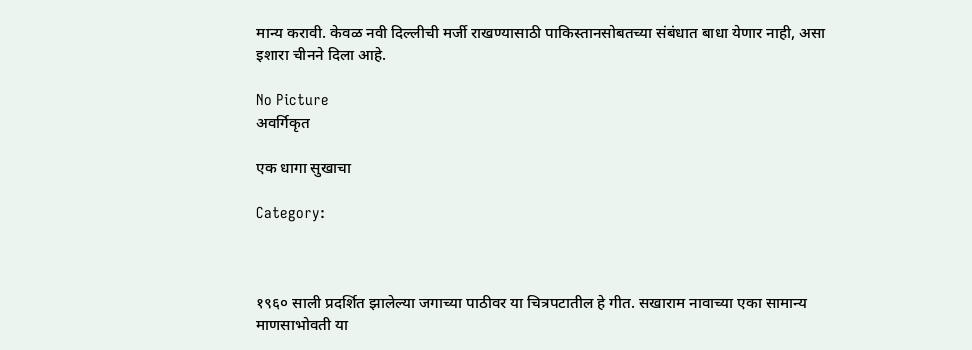मान्य करावी. केवळ नवी दिल्लीची मर्जी राखण्यासाठी पाकिस्तानसोबतच्या संबंधात बाधा येणार नाही, असा इशारा चीनने दिला आहे.

No Picture
अवर्गिकृत

एक धागा सुखाचा

Category:



१९६० साली प्रदर्शित झालेल्या जगाच्या पाठीवर या चित्रपटातील हे गीत. सखाराम नावाच्या एका सामान्य माणसाभोवती या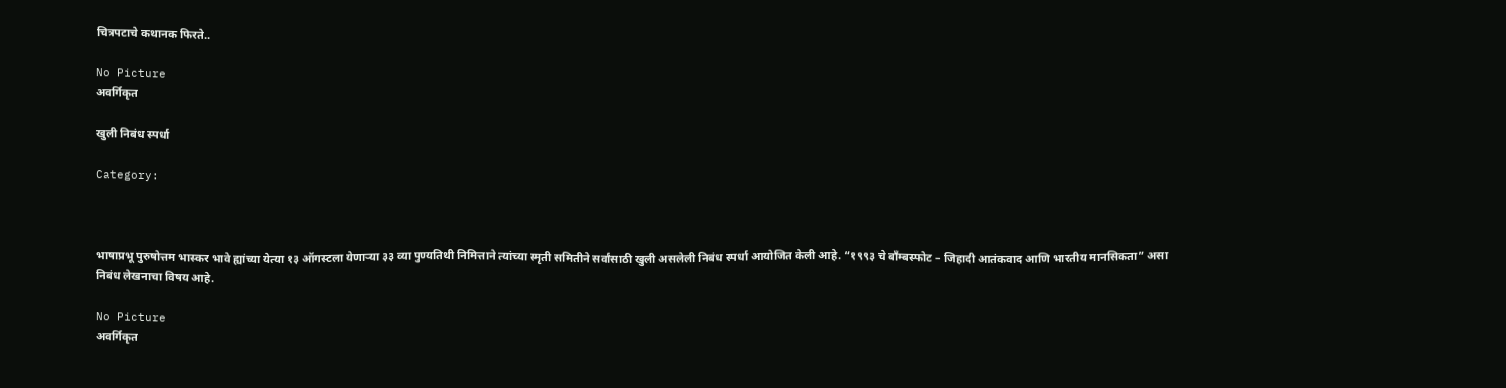चित्रपटाचे कथानक फिरते..

No Picture
अवर्गिकृत

खुली निबंध स्पर्धा

Category:



भाषाप्रभू पुरुषोत्तम भास्कर भावे ह्यांच्या येत्या १३ ऑगस्टला येणाऱ्या ३३ व्या पुण्यतिथी निमित्ताने त्यांच्या स्मृती समितीने सर्वांसाठी खुली असलेली निबंध स्पर्धा आयोजित केली आहे. “१९९३ चे बॉंम्बस्फोट – जिहादी आतंकवाद आणि भारतीय मानसिकता” असा निबंध लेखनाचा विषय आहे.

No Picture
अवर्गिकृत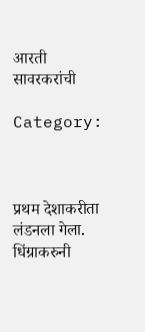आरती सावरकरांची

Category:



प्रथम देशाकरीता लंडनला गेला.
धिंग्राकरुनी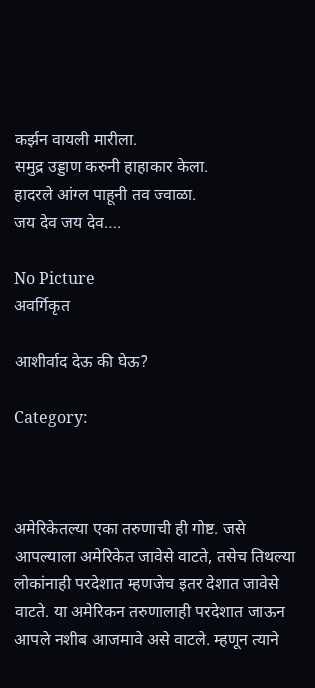कर्झन वायली मारीला.
समुद्र उड्डाण करुनी हाहाकार केला.
हादरले आंग्ल पाहूनी तव ज्वाळा.
जय देव जय देव….

No Picture
अवर्गिकृत

आशीर्वाद देऊ की घेऊ?

Category:



अमेरिकेतल्या एका तरुणाची ही गोष्ट. जसे आपल्याला अमेरिकेत जावेसे वाटते, तसेच तिथल्या लोकांनाही परदेशात म्हणजेच इतर देशात जावेसे वाटते. या अमेरिकन तरुणालाही परदेशात जाऊन आपले नशीब आजमावे असे वाटले. म्हणून त्याने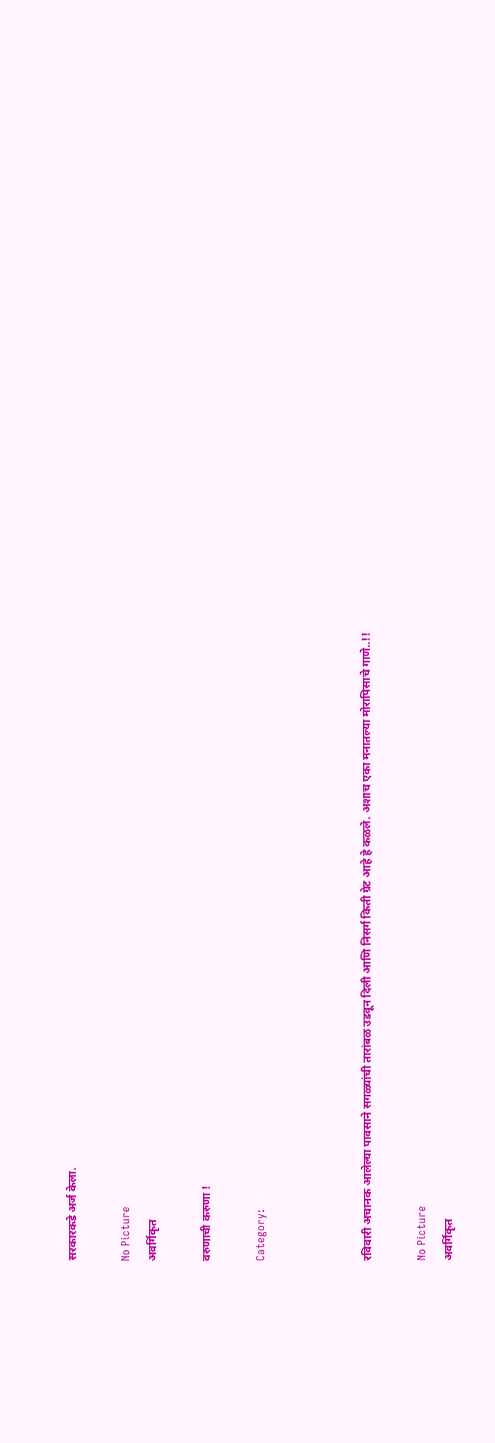सरकारकडे अर्ज केला.

No Picture
अवर्गिकृत

वरुणाची करुणा !

Category:



रविवारी अचानक आलेल्या पावसाने सगळ्यांची तारांबळ उडवून दिली आणि निसर्ग किती ग्रेट आहे हे कळले. अशाच एका मनातल्या मोरापिसाचे गाणे..!!

No Picture
अवर्गिकृत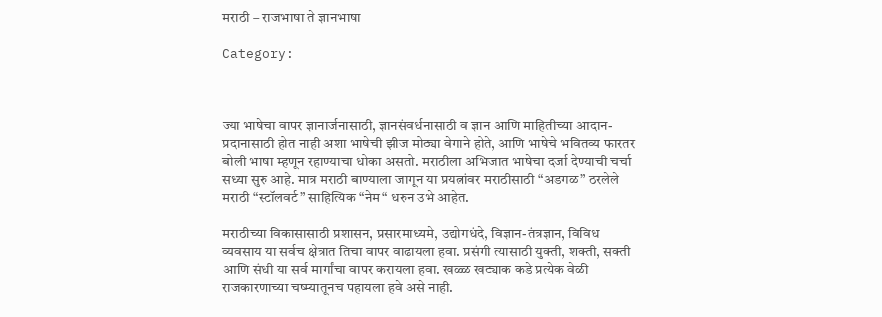मराठी – राजभाषा ते ज्ञानभाषा

Category:



ज्या भाषेचा वापर ज्ञानार्जनासाठी, ज्ञानसंवर्धनासाठी व ज्ञान आणि माहितीच्या आदान-प्रदानासाठी होत नाही अशा भाषेची झीज मोठ्या वेगाने होते, आणि भाषेचे भवितव्य फारतर बोली भाषा म्हणून रहाण्याचा धोका असतो. मराठीला अभिजात भाषेचा दर्जा देण्याची चर्चा सध्या सुरु आहे. मात्र मराठी बाण्याला जागून या प्रयत्नांवर मराठीसाठी “अडगळ” ठरलेले मराठी “स्टॉलवर्ट” साहित्यिक “नेम“ धरुन उभे आहेत.

मराठीच्या विकासासाठी प्रशासन, प्रसारमाध्यमे, उद्योगधंदे, विज्ञान-तंत्रज्ञान, विविध व्यवसाय या सर्वच क्षेत्रात तिचा वापर वाढायला हवा. प्रसंगी त्यासाठी युक्ती, शक्ती, सक्ती आणि संधी या सर्व मार्गांचा वापर करायला हवा. खळ्ळ खट्याक कडे प्रत्येक वेळी राजकारणाच्या चष्म्यातूनच पहायला हवे असे नाही.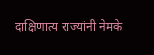दाक्षिणात्य राज्यांनी नेमके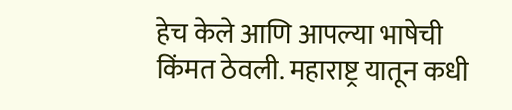हेच केले आणि आपल्या भाषेची किंमत ठेवली. महाराष्ट्र यातून कधी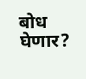बोध घेणार?